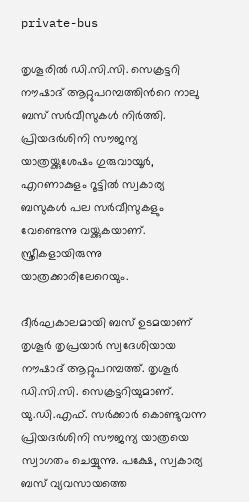private-bus

തൃശൂരില്‍ ഡി.സി.സി. സെക്രട്ടറി നൗഷാദ് ആറ്റുപറമ്പത്തിന്‍റെ നാലു ബസ് സര്‍വീസുകള്‍ നിര്‍ത്തി. പ്രിയദര്‍ശിനി സൗജന്യ യാത്രയ്ക്കുശേഷം ഗുരുവായൂര്‍, എറണാകുളം റൂട്ടില്‍ സ്വകാര്യ ബസുകള്‍ പല സര്‍വീസുകളും വേണ്ടെന്നു വയ്ക്കുകയാണ്. സ്ത്രീകളായിരുന്നു യാത്രക്കാരിലേറെയും.

ദീര്‍ഘകാലമായി ബസ് ഉടമയാണ് തൃശൂര്‍ തൃപ്രയാര്‍ സ്വദേശിയായ നൗഷാദ് ആറ്റുപറമ്പത്ത്. തൃശൂര്‍ ഡി.സി.സി. സെക്രട്ടറിയുമാണ്. യു.ഡി.എഫ്. സര്‍ക്കാര്‍ കൊണ്ടുവന്ന പ്രിയദര്‍ശിനി സൗജന്യ യാത്രയെ സ്വാഗതം ചെയ്യുന്നു. പക്ഷേ, സ്വകാര്യ ബസ് വ്യവസായത്തെ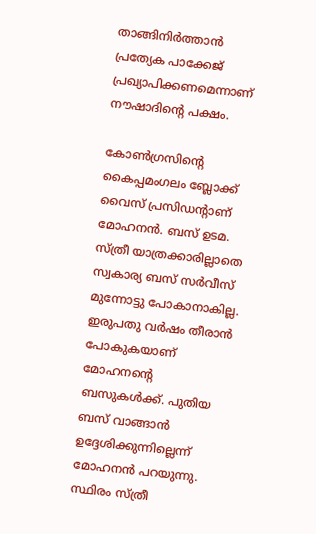താങ്ങിനിര്‍ത്താന്‍ പ്രത്യേക പാക്കേജ് പ്രഖ്യാപിക്കണമെന്നാണ് നൗഷാദിന്‍റെ പക്ഷം.

കോണ്‍ഗ്രസിന്‍റെ കൈപ്പമംഗലം ബ്ലോക്ക് വൈസ് പ്രസിഡന്‍റാണ് മോഹനന്‍. ബസ് ഉടമ. സ്ത്രീ യാത്രക്കാരില്ലാതെ സ്വകാര്യ ബസ് സര്‍വീസ് മുന്നോട്ടു പോകാനാകില്ല. ഇരുപതു വര്‍ഷം തീരാന്‍ പോകുകയാണ് മോഹനന്‍റെ ബസുകള്‍ക്ക്. പുതിയ ബസ് വാങ്ങാന്‍ ഉദ്ദേശിക്കുന്നില്ലെന്ന് മോഹനന്‍ പറയുന്നു. സ്ഥിരം സ്ത്രീ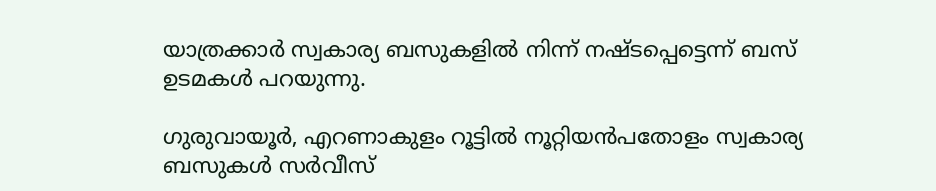യാത്രക്കാര്‍ സ്വകാര്യ ബസുകളില്‍ നിന്ന് നഷ്ടപ്പെട്ടെന്ന് ബസ് ഉടമകള്‍ പറയുന്നു.

ഗുരുവായൂര്‍, എറണാകുളം റൂട്ടില്‍ നൂറ്റിയന്‍പതോളം സ്വകാര്യ ബസുകള്‍ സര്‍വീസ്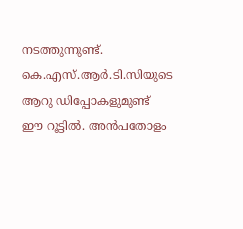നടത്തുന്നുണ്ട്. കെ.എസ്.ആര്‍.ടി.സിയുടെ ആറു ഡിപ്പോകളുമുണ്ട് ഈ റൂട്ടില്‍. അന്‍പതോളം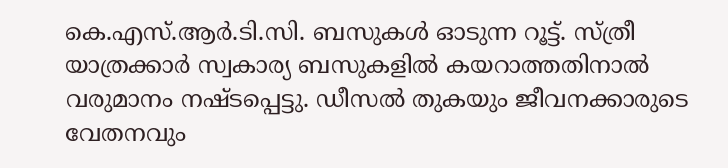കെ.എസ്.ആര്‍.ടി.സി. ബസുകള്‍ ഓടുന്ന റൂട്ട്. സ്ത്രീ യാത്രക്കാര്‍ സ്വകാര്യ ബസുകളില്‍ കയറാത്തതിനാല്‍ വരുമാനം നഷ്ടപ്പെട്ടു. ഡീസല്‍ തുകയും ജീവനക്കാരുടെ വേതനവും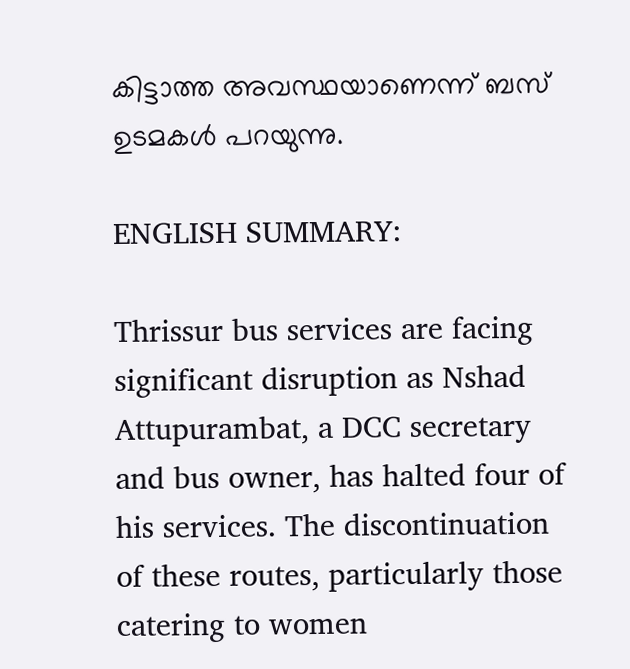കിട്ടാത്ത അവസ്ഥയാണെന്ന് ബസ് ഉടമകള്‍ പറയുന്നു.

ENGLISH SUMMARY:

Thrissur bus services are facing significant disruption as Nshad Attupurambat, a DCC secretary and bus owner, has halted four of his services. The discontinuation of these routes, particularly those catering to women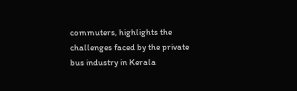commuters, highlights the challenges faced by the private bus industry in Kerala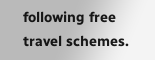following free travel schemes.